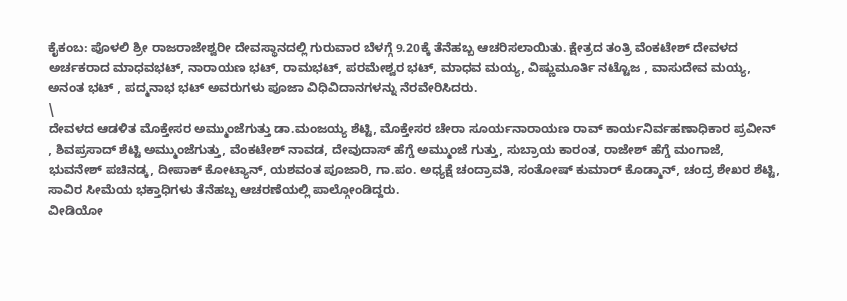ಕೈಕಂಬ: ಪೊಳಲಿ ಶ್ರೀ ರಾಜರಾಜೇಶ್ವರೀ ದೇವಸ್ಥಾನದಲ್ಲಿ ಗುರುವಾರ ಬೆಳಗ್ಗೆ 9.20ಕ್ಕೆ ತೆನೆಹಬ್ಬ ಆಚರಿಸಲಾಯಿತು. ಕ್ಷೇತ್ರದ ತಂತ್ರಿ ವೆಂಕಟೇಶ್ ದೇವಳದ ಅರ್ಚಕರಾದ ಮಾಧವಭಟ್, ನಾರಾಯಣ ಭಟ್, ರಾಮಭಟ್, ಪರಮೇಶ್ವರ ಭಟ್, ಮಾಧವ ಮಯ್ಯ, ವಿಷ್ಣುಮೂರ್ತಿ ನಟ್ಟೊಜ , ವಾಸುದೇವ ಮಯ್ಯ, ಅನಂತ ಭಟ್ , ಪದ್ಮನಾಭ ಭಟ್ ಅವರುಗಳು ಪೂಜಾ ವಿಧಿವಿದಾನಗಳನ್ನು ನೆರವೇರಿಸಿದರು.
\
ದೇವಳದ ಆಡಳಿತ ಮೊಕ್ತೇಸರ ಅಮ್ಮುಂಜೆಗುತ್ತು ಡಾ.ಮಂಜಯ್ಯ ಶೆಟ್ಟಿ, ಮೊಕ್ತೇಸರ ಚೇರಾ ಸೂರ್ಯನಾರಾಯಣ ರಾವ್ ಕಾರ್ಯನಿರ್ವಹಣಾಧಿಕಾರ ಪ್ರವೀನ್ , ಶಿವಪ್ರಸಾದ್ ಶೆಟ್ಟಿ ಅಮ್ಮುಂಜೆಗುತ್ತು, ವೆಂಕಟೇಶ್ ನಾವಡ, ದೇವುದಾಸ್ ಹೆಗ್ಡೆ ಅಮ್ಮುಂಜೆ ಗುತ್ತು, ಸುಬ್ರಾಯ ಕಾರಂತ, ರಾಜೇಶ್ ಹೆಗ್ಡೆ ಮಂಗಾಜೆ, ಭುವನೇಶ್ ಪಚಿನಡ್ಕ, ದೀಪಾಕ್ ಕೋಟ್ಯಾನ್, ಯಶವಂತ ಪೂಜಾರಿ, ಗಾ.ಪಂ. ಅಧ್ಯಕ್ಷೆ ಚಂದ್ರಾವತಿ, ಸಂತೋಷ್ ಕುಮಾರ್ ಕೊಡ್ಮಾನ್, ಚಂದ್ರ ಶೇಖರ ಶೆಟ್ಟಿ, ಸಾವಿರ ಸೀಮೆಯ ಭಕ್ತಾಧಿಗಳು ತೆನೆಹಬ್ಬ ಆಚರಣೆಯಲ್ಲಿ ಪಾಲ್ಗೋಂಡಿದ್ದರು.
ವೀಡಿಯೋ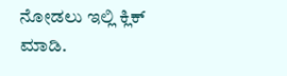ನೋಡಲು ಇಲ್ಲಿ ಕ್ಲಿಕ್ ಮಾಡಿ.